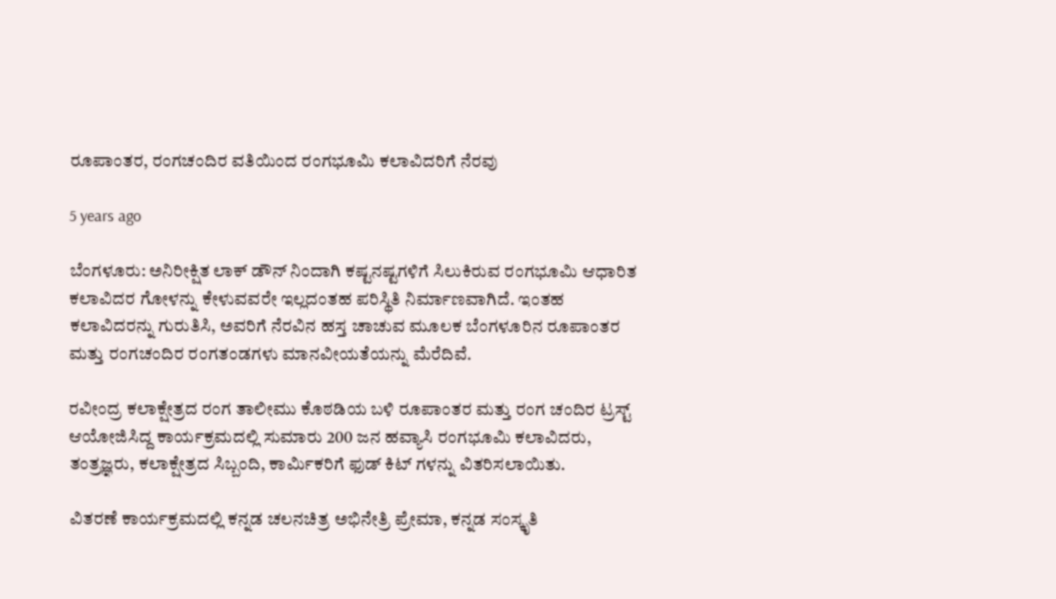ರೂಪಾಂತರ, ರಂಗಚಂದಿರ ವತಿಯಿಂದ ರಂಗಭೂಮಿ ಕಲಾವಿದರಿಗೆ ನೆರವು

5 years ago

ಬೆಂಗಳೂರು: ಅನಿರೀಕ್ಷಿತ ಲಾಕ್ ಡೌನ್ ನಿಂದಾಗಿ ಕಷ್ಟನಷ್ಟಗಳಿಗೆ ಸಿಲುಕಿರುವ ರಂಗಭೂಮಿ ಆಧಾರಿತ ಕಲಾವಿದರ ಗೋಳನ್ನು ಕೇಳುವವರೇ ಇಲ್ಲದಂತಹ ಪರಿಸ್ಥಿತಿ ನಿರ್ಮಾಣವಾಗಿದೆ. ಇಂತಹ ಕಲಾವಿದರನ್ನು ಗುರುತಿಸಿ, ಅವರಿಗೆ ನೆರವಿನ ಹಸ್ತ ಚಾಚುವ ಮೂಲಕ ಬೆಂಗಳೂರಿನ ರೂಪಾಂತರ ಮತ್ತು ರಂಗಚಂದಿರ ರಂಗತಂಡಗಳು ಮಾನವೀಯತೆಯನ್ನು ಮೆರೆದಿವೆ.

ರವೀಂದ್ರ ಕಲಾಕ್ಷೇತ್ರದ ರಂಗ ತಾಲೀಮು ಕೊಠಡಿಯ ಬಳಿ ರೂಪಾಂತರ ಮತ್ತು ರಂಗ ಚಂದಿರ ಟ್ರಸ್ಟ್ ಆಯೋಜಿಸಿದ್ದ ಕಾರ್ಯಕ್ರಮದಲ್ಲಿ ಸುಮಾರು 200 ಜನ ಹವ್ಯಾಸಿ ರಂಗಭೂಮಿ ಕಲಾವಿದರು, ತಂತ್ರಜ್ಞರು, ಕಲಾಕ್ಷೇತ್ರದ ಸಿಬ್ಬಂದಿ, ಕಾರ್ಮಿಕರಿಗೆ ಫುಡ್ ಕಿಟ್ ಗಳನ್ನು ವಿತರಿಸಲಾಯಿತು.

ವಿತರಣೆ ಕಾರ್ಯಕ್ರಮದಲ್ಲಿ ಕನ್ನಡ ಚಲನಚಿತ್ರ ಅಭಿನೇತ್ರಿ ಪ್ರೇಮಾ, ಕನ್ನಡ ಸಂಸ್ಕೃತಿ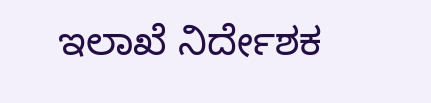ಇಲಾಖೆ ನಿರ್ದೇಶಕ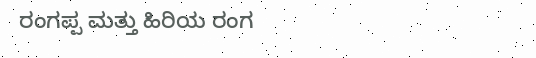ರಂಗಪ್ಪ ಮತ್ತು ಹಿರಿಯ ರಂಗ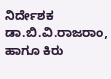ನಿರ್ದೇಶಕ ಡಾ.ಬಿ.ವಿ.ರಾಜರಾಂ,  ಹಾಗೂ ಕಿರು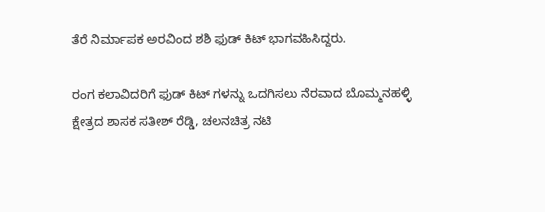ತೆರೆ ನಿರ್ಮಾಪಕ ಅರವಿಂದ ಶಶಿ ಫುಡ್ ಕಿಟ್ ಭಾಗವಹಿಸಿದ್ದರು.

ರಂಗ ಕಲಾವಿದರಿಗೆ ಫುಡ್ ಕಿಟ್ ಗಳನ್ನು ಒದಗಿಸಲು ನೆರವಾದ ಬೊಮ್ಮನಹಳ್ಳಿ ಕ್ಷೇತ್ರದ ಶಾಸಕ ಸತೀಶ್ ರೆಡ್ಡಿ, ಚಲನಚಿತ್ರ ನಟಿ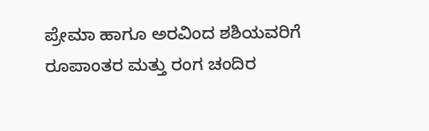ಪ್ರೇಮಾ ಹಾಗೂ ಅರವಿಂದ ಶಶಿಯವರಿಗೆ ರೂಪಾಂತರ ಮತ್ತು ರಂಗ ಚಂದಿರ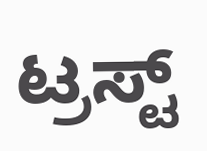ಟ್ರಸ್ಟ್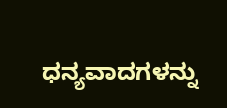ಧನ್ಯವಾದಗಳನ್ನು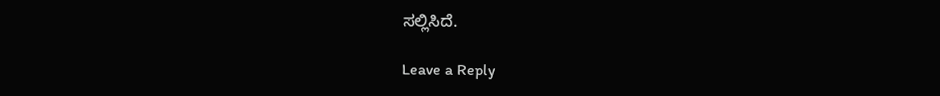ಸಲ್ಲಿಸಿದೆ.

Leave a Reply